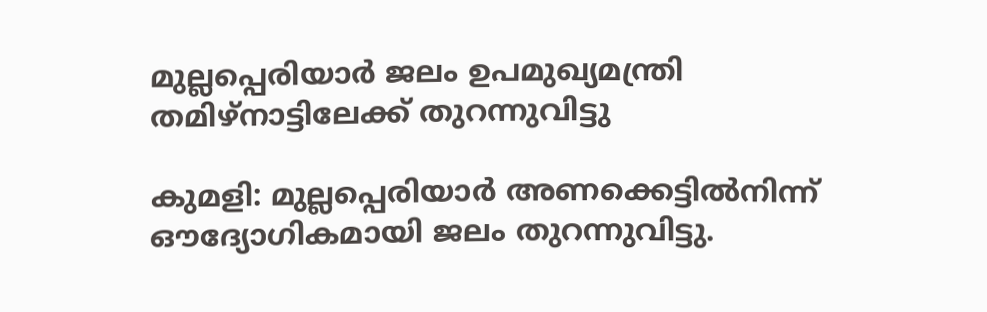മുല്ലപ്പെരിയാർ ജലം ഉപമുഖ്യമന്ത്രി തമിഴ്നാട്ടിലേക്ക് തുറന്നുവിട്ടു

കുമളി: മുല്ലപ്പെരിയാർ അണക്കെട്ടിൽനിന്ന് ഔദ്യോഗികമായി ജലം തുറന്നുവിട്ടു.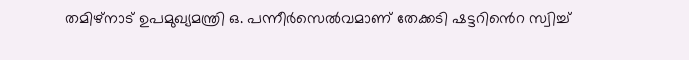തമിഴ്നാട് ഉപമുഖ്യമന്ത്രി ഒ. പന്നീർസെൽവമാണ് തേക്കടി ഷട്ടറിൻെറ സ്വിച്ച്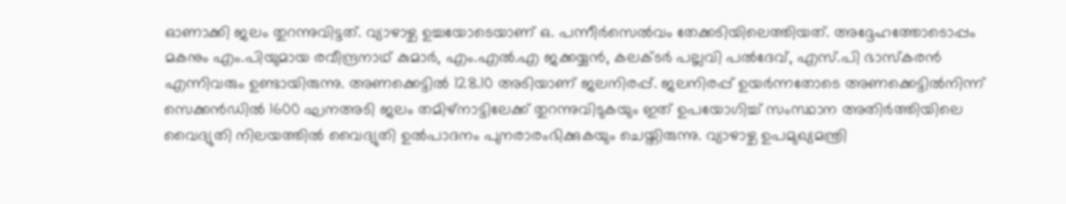ഓണാക്കി ജലം തുറന്നുവിട്ടത്. വ്യാഴാഴ്ച ഉച്ചയോടെയാണ് ഒ. പന്നീർസെൽവം തേക്കടിയിലെത്തിയത്. അദ്ദേഹത്തോടൊപ്പം മകനും എം.പിയുമായ രവീന്ദ്രനാഥ് കുമാർ, എം.എൽ.എ ജക്കയ്യൻ, കലക്ടർ പല്ലവി പൽദേവ്, എസ്.പി ഭാസ്കരൻ എന്നിവരും ഉണ്ടായിരുന്നു. അണക്കെട്ടിൽ 128.10 അടിയാണ് ജലനിരപ്പ്. ജലനിരപ്പ് ഉയർന്നതോടെ അണക്കെട്ടിൽനിന്ന് സെക്കൻഡിൽ 1600 ഘനഅടി ജലം തമിഴ്നാട്ടിലേക്ക് തുറന്നുവിടുകയും ഇത് ഉപയോഗിച്ച് സംസ്ഥാന അതിർത്തിയിലെ വൈദ്യുതി നിലയത്തിൽ വൈദ്യുതി ഉൽപാദനം പുനരാരംഭിക്കുകയും ചെയ്തിരുന്നു. വ്യാഴാഴ്ച ഉപമുഖ്യമന്ത്രി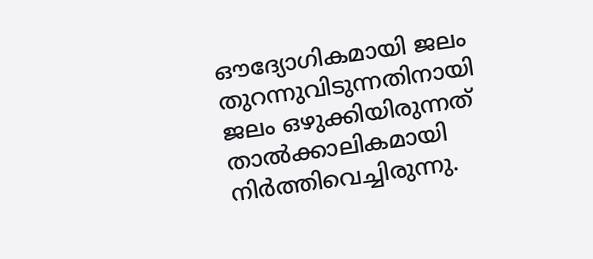ഔദ്യോഗികമായി ജലം തുറന്നുവിടുന്നതിനായി ജലം ഒഴുക്കിയിരുന്നത് താൽക്കാലികമായി നിർത്തിവെച്ചിരുന്നു.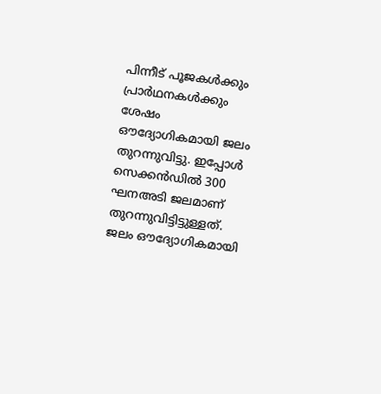പിന്നീട് പൂജകൾക്കും പ്രാർഥനകൾക്കും ശേഷം ഔദ്യോഗികമായി ജലം തുറന്നുവിട്ടു. ഇപ്പോൾ സെക്കൻഡിൽ 300 ഘനഅടി ജലമാണ് തുറന്നുവിട്ടിട്ടുള്ളത്. ജലം ഔദ്യോഗികമായി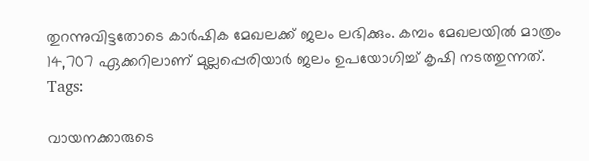തുറന്നുവിട്ടതോടെ കാർഷിക മേഖലക്ക് ജലം ലഭിക്കും. കമ്പം മേഖലയിൽ മാത്രം 14,707 ഏക്കറിലാണ് മുല്ലപ്പെരിയാർ ജലം ഉപയോഗിച്ച് കൃഷി നടത്തുന്നത്.
Tags:

വായനക്കാരുടെ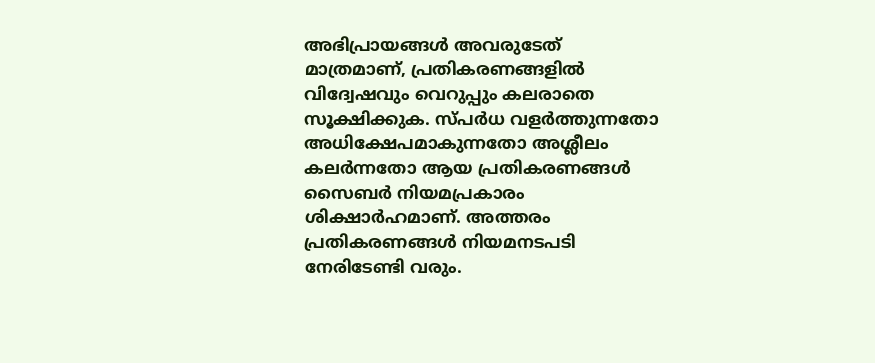അഭിപ്രായങ്ങള്‍ അവരുടേത് മാത്രമാണ്, പ്രതികരണങ്ങളിൽ വിദ്വേഷവും വെറുപ്പും കലരാതെ സൂക്ഷിക്കുക. സ്പർധ വളർത്തുന്നതോ അധിക്ഷേപമാകുന്നതോ അശ്ലീലം കലർന്നതോ ആയ പ്രതികരണങ്ങൾ സൈബർ നിയമപ്രകാരം ശിക്ഷാർഹമാണ്. അത്തരം പ്രതികരണങ്ങൾ നിയമനടപടി നേരിടേണ്ടി വരും.